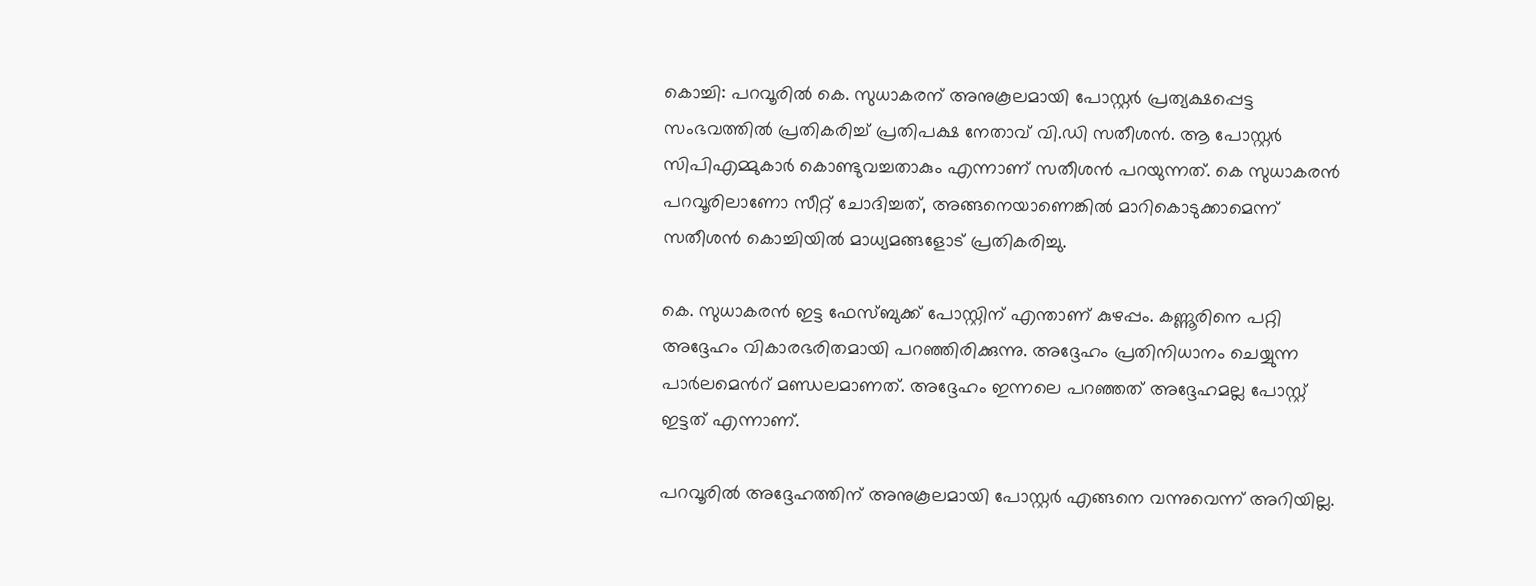കൊച്ചി: പറവൂരില്‍ കെ. സുധാകരന് അനുകൂലമായി പോസ്റ്റര്‍ പ്രത്യക്ഷപ്പെട്ട സംഭവത്തില്‍ പ്രതികരിച്ച് പ്രതിപക്ഷ നേതാവ് വി.ഡി സതീശന്‍. ആ പോസ്റ്റര്‍ സിപിഎമ്മുകാര്‍ കൊണ്ടുവച്ചതാകും എന്നാണ് സതീശന്‍ പറയുന്നത്. കെ സുധാകരന്‍ പറവൂരിലാണോ സീറ്റ് ചോദിച്ചത്, അങ്ങനെയാണെങ്കില്‍ മാറികൊടുക്കാമെന്ന് സതീശന്‍ കൊച്ചിയില്‍ മാധ്യമങ്ങളോട് പ്രതികരിച്ചു.

കെ. സുധാകരന്‍ ഇട്ട ഫേസ്ബുക്ക് പോസ്റ്റിന് എന്താണ് കുഴപ്പം. കണ്ണൂരിനെ പറ്റി അദ്ദേഹം വികാരഭരിതമായി പറഞ്ഞിരിക്കുന്നു. അദ്ദേഹം പ്രതിനിധാനം ചെയ്യുന്ന പാര്‍ലമെന്‍റ് മണ്ഡലമാണത്. അദ്ദേഹം ഇന്നലെ പറഞ്ഞത് അദ്ദേഹമല്ല പോസ്റ്റ് ഇട്ടത് എന്നാണ്.

പറവൂരില്‍ അദ്ദേഹത്തിന് അനുകൂലമായി പോസ്റ്റര്‍ എങ്ങനെ വന്നുവെന്ന് അറിയില്ല.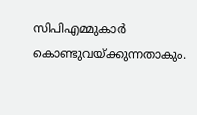സിപിഎമ്മുകാര്‍ കൊണ്ടുവയ്ക്കുന്നതാകും.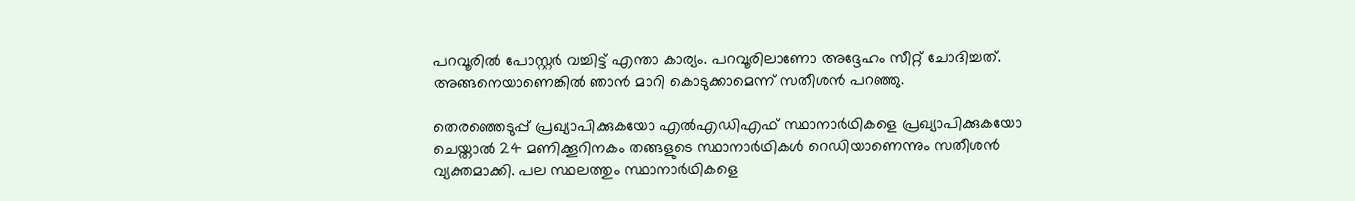പറവൂരില്‍ പോസ്റ്റര്‍ വച്ചിട്ട് എന്താ കാര്യം. പറവൂരിലാണോ അദ്ദേഹം സീറ്റ് ചോദിച്ചത്. അങ്ങനെയാണെങ്കില്‍ ഞാന്‍ മാറി കൊടുക്കാമെന്ന് സതീശന്‍ പറഞ്ഞു.

തെരഞ്ഞെടുപ്പ് പ്രഖ്യാപിക്കുകയോ എല്‍എഡിഎഫ് സ്ഥാനാര്‍ഥികളെ പ്രഖ്യാപിക്കുകയോ ചെയ്താല്‍ 24 മണിക്കൂറിനകം തങ്ങളുടെ സ്ഥാനാര്‍ഥികള്‍ റെഡിയാണെന്നും സതീശന്‍ വ്യക്തമാക്കി. പല സ്ഥലത്തും സ്ഥാനാര്‍ഥികളെ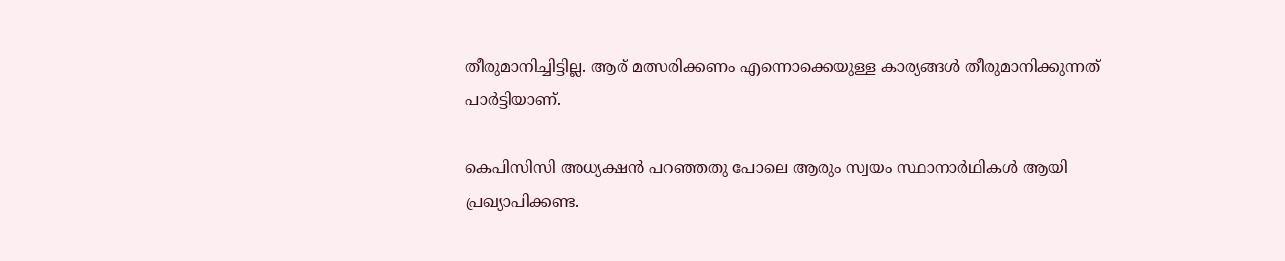തീരുമാനിച്ചിട്ടില്ല. ആര് മത്സരിക്കണം എന്നൊക്കെയുള്ള കാര്യങ്ങള്‍ തീരുമാനിക്കുന്നത് പാര്‍ട്ടിയാണ്.

കെപിസിസി അധ്യക്ഷൻ പറഞ്ഞതു പോലെ ആരും സ്വയം സ്ഥാനാര്‍ഥികള്‍ ആയി പ്രഖ്യാപിക്കണ്ട.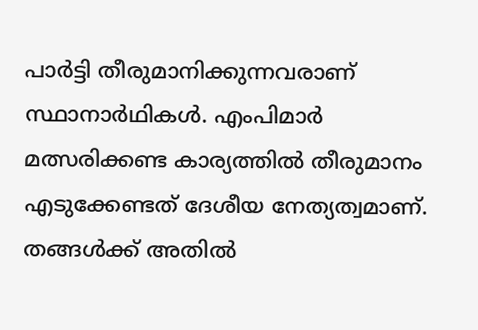പാര്‍ട്ടി തീരുമാനിക്കുന്നവരാണ് സ്ഥാനാര്‍ഥികള്‍. എംപിമാര്‍ മത്സരിക്കണ്ട കാര്യത്തില്‍ തീരുമാനം എടുക്കേണ്ടത് ദേശീയ നേത്യത്വമാണ്. തങ്ങള്‍ക്ക് അതില്‍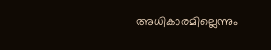അധികാരമില്ലെന്നും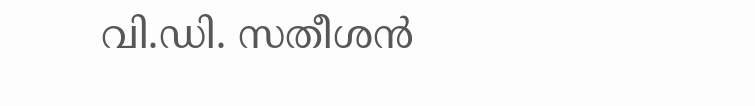വി.ഡി. സതീശന്‍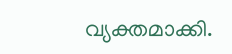വ്യക്തമാക്കി.